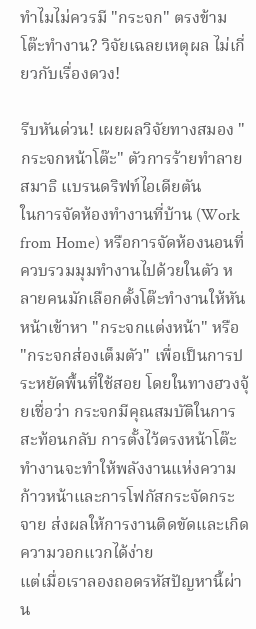ทำไมไม่ควรมี "กระจก" ตรงข้ามโต๊ะทำงาน? วิจัยเฉลยเหตุผล ไม่เกี่ยวกับเรื่องดวง!

รีบหันด่วน! เผยผลวิจัยทางสมอง "กระจกหน้าโต๊ะ" ตัวการร้ายทำลายสมาธิ แบรนดริฟท์ไอเดียตัน
ในการจัดห้องทำงานที่บ้าน (Work from Home) หรือการจัดห้องนอนที่ควบรวมมุมทำงานไปด้วยในตัว หลายคนมักเลือกตั้งโต๊ะทำงานให้หันหน้าเข้าหา "กระจกแต่งหน้า" หรือ "กระจกส่องเต็มตัว" เพื่อเป็นการประหยัดพื้นที่ใช้สอย โดยในทางฮวงจุ้ยเชื่อว่า กระจกมีคุณสมบัติในการสะท้อนกลับ การตั้งไว้ตรงหน้าโต๊ะทำงานจะทำให้พลังงานแห่งความก้าวหน้าและการโฟกัสกระจัดกระจาย ส่งผลให้การงานติดขัดและเกิดความวอกแวกได้ง่าย
แต่เมื่อเราลองถอดรหัสปัญหานี้ผ่าน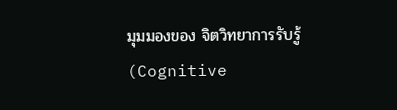มุมมองของ จิตวิทยาการรับรู้ (Cognitive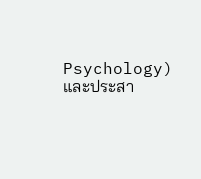Psychology) และประสา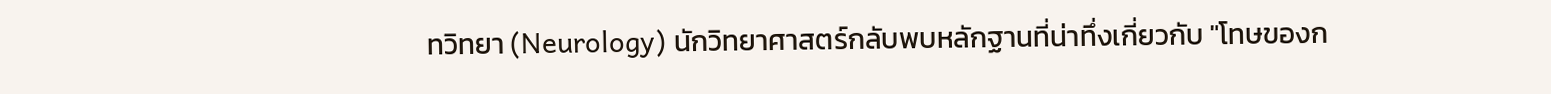ทวิทยา (Neurology) นักวิทยาศาสตร์กลับพบหลักฐานที่น่าทึ่งเกี่ยวกับ "โทษของก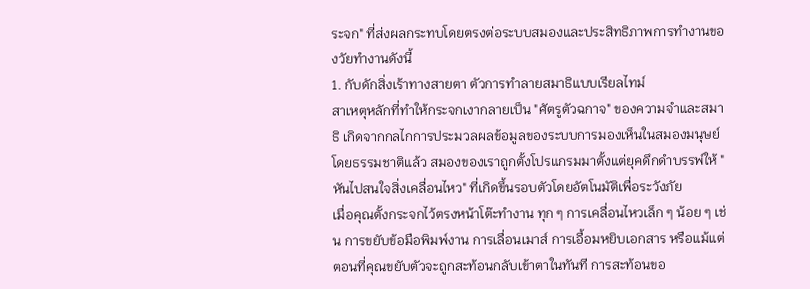ระจก" ที่ส่งผลกระทบโดยตรงต่อระบบสมองและประสิทธิภาพการทำงานของวัยทำงานดังนี้
1. กับดักสิ่งเร้าทางสายตา ตัวการทำลายสมาธิแบบเรียลไทม์
สาเหตุหลักที่ทำให้กระจกเงากลายเป็น "ศัตรูตัวฉกาจ" ของความจำและสมาธิ เกิดจากกลไกการประมวลผลข้อมูลของระบบการมองเห็นในสมองมนุษย์ โดยธรรมชาติแล้ว สมองของเราถูกตั้งโปรแกรมมาตั้งแต่ยุคดึกดำบรรพ์ให้ "หันไปสนใจสิ่งเคลื่อนไหว" ที่เกิดขึ้นรอบตัวโดยอัตโนมัติเพื่อระวังภัย
เมื่อคุณตั้งกระจกไว้ตรงหน้าโต๊ะทำงาน ทุก ๆ การเคลื่อนไหวเล็ก ๆ น้อย ๆ เช่น การขยับข้อมือพิมพ์งาน การเลื่อนเมาส์ การเอื้อมหยิบเอกสาร หรือแม้แต่ตอนที่คุณขยับตัวจะถูกสะท้อนกลับเข้าตาในทันที การสะท้อนขอ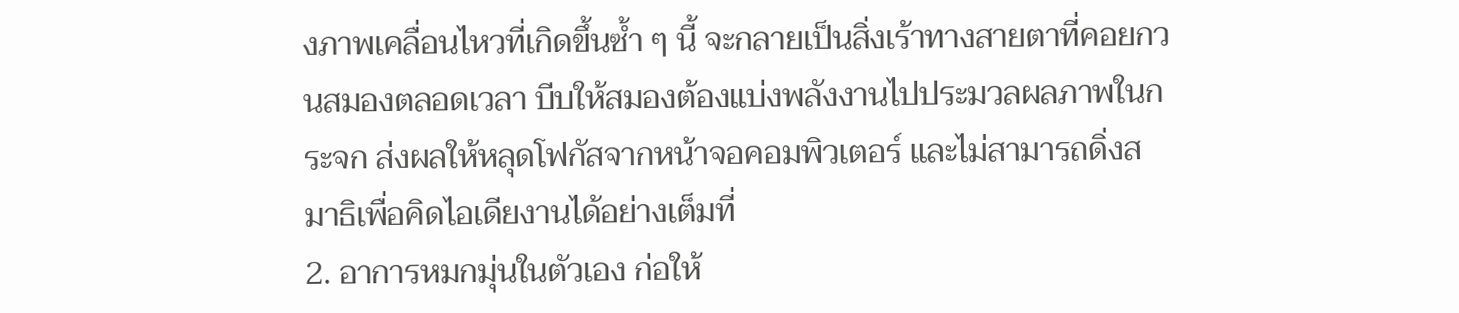งภาพเคลื่อนไหวที่เกิดขึ้นซ้ำ ๆ นี้ จะกลายเป็นสิ่งเร้าทางสายตาที่คอยกวนสมองตลอดเวลา บีบให้สมองต้องแบ่งพลังงานไปประมวลผลภาพในกระจก ส่งผลให้หลุดโฟกัสจากหน้าจอคอมพิวเตอร์ และไม่สามารถดิ่งสมาธิเพื่อคิดไอเดียงานได้อย่างเต็มที่
2. อาการหมกมุ่นในตัวเอง ก่อให้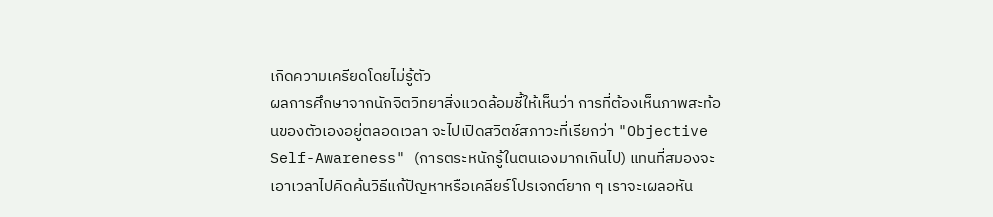เกิดความเครียดโดยไม่รู้ตัว
ผลการศึกษาจากนักจิตวิทยาสิ่งแวดล้อมชี้ให้เห็นว่า การที่ต้องเห็นภาพสะท้อนของตัวเองอยู่ตลอดเวลา จะไปเปิดสวิตช์สภาวะที่เรียกว่า "Objective Self-Awareness" (การตระหนักรู้ในตนเองมากเกินไป) แทนที่สมองจะเอาเวลาไปคิดค้นวิธีแก้ปัญหาหรือเคลียร์โปรเจกต์ยาก ๆ เราจะเผลอหัน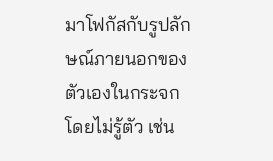มาโฟกัสกับรูปลักษณ์ภายนอกของตัวเองในกระจกโดยไม่รู้ตัว เช่น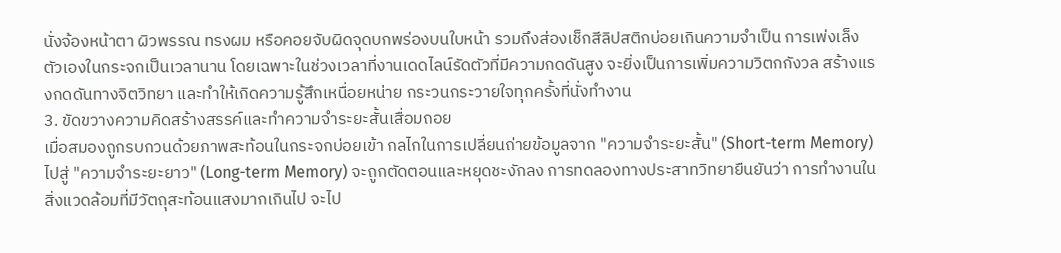นั่งจ้องหน้าตา ผิวพรรณ ทรงผม หรือคอยจับผิดจุดบกพร่องบนใบหน้า รวมถึงส่องเช็กสีลิปสติกบ่อยเกินความจำเป็น การเพ่งเล็งตัวเองในกระจกเป็นเวลานาน โดยเฉพาะในช่วงเวลาที่งานเดดไลน์รัดตัวที่มีความกดดันสูง จะยิ่งเป็นการเพิ่มความวิตกกังวล สร้างแรงกดดันทางจิตวิทยา และทำให้เกิดความรู้สึกเหนื่อยหน่าย กระวนกระวายใจทุกครั้งที่นั่งทำงาน
3. ขัดขวางความคิดสร้างสรรค์และทำความจำระยะสั้นเสื่อมถอย
เมื่อสมองถูกรบกวนด้วยภาพสะท้อนในกระจกบ่อยเข้า กลไกในการเปลี่ยนถ่ายข้อมูลจาก "ความจำระยะสั้น" (Short-term Memory) ไปสู่ "ความจำระยะยาว" (Long-term Memory) จะถูกตัดตอนและหยุดชะงักลง การทดลองทางประสาทวิทยายืนยันว่า การทำงานในสิ่งแวดล้อมที่มีวัตถุสะท้อนแสงมากเกินไป จะไป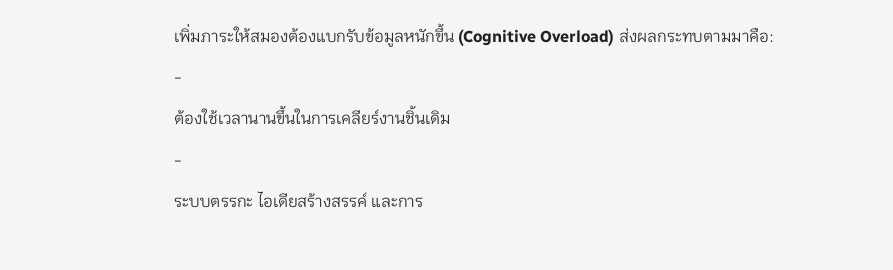เพิ่มภาระให้สมองต้องแบกรับข้อมูลหนักขึ้น (Cognitive Overload) ส่งผลกระทบตามมาคือ:
-
ต้องใช้เวลานานขึ้นในการเคลียร์งานชิ้นเดิม
-
ระบบตรรกะ ไอเดียสร้างสรรค์ และการ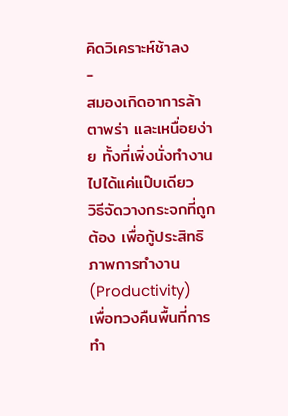คิดวิเคราะห์ช้าลง
-
สมองเกิดอาการล้า ตาพร่า และเหนื่อยง่าย ทั้งที่เพิ่งนั่งทำงานไปได้แค่แป๊บเดียว
วิธีจัดวางกระจกที่ถูกต้อง เพื่อกู้ประสิทธิภาพการทำงาน (Productivity)
เพื่อทวงคืนพื้นที่การทำ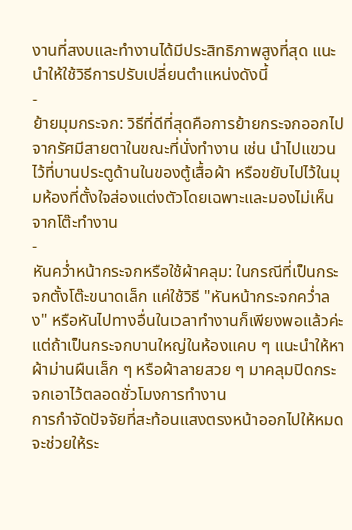งานที่สงบและทำงานได้มีประสิทธิภาพสูงที่สุด แนะนำให้ใช้วิธีการปรับเปลี่ยนตำแหน่งดังนี้
-
ย้ายมุมกระจก: วิธีที่ดีที่สุดคือการย้ายกระจกออกไปจากรัศมีสายตาในขณะที่นั่งทำงาน เช่น นำไปแขวนไว้ที่บานประตูด้านในของตู้เสื้อผ้า หรือขยับไปไว้ในมุมห้องที่ตั้งใจส่องแต่งตัวโดยเฉพาะและมองไม่เห็นจากโต๊ะทำงาน
-
หันคว่ำหน้ากระจกหรือใช้ผ้าคลุม: ในกรณีที่เป็นกระจกตั้งโต๊ะขนาดเล็ก แค่ใช้วิธี "หันหน้ากระจกคว่ำลง" หรือหันไปทางอื่นในเวลาทำงานก็เพียงพอแล้วค่ะ แต่ถ้าเป็นกระจกบานใหญ่ในห้องแคบ ๆ แนะนำให้หาผ้าม่านผืนเล็ก ๆ หรือผ้าลายสวย ๆ มาคลุมปิดกระจกเอาไว้ตลอดชั่วโมงการทำงาน
การกำจัดปัจจัยที่สะท้อนแสงตรงหน้าออกไปให้หมด จะช่วยให้ระ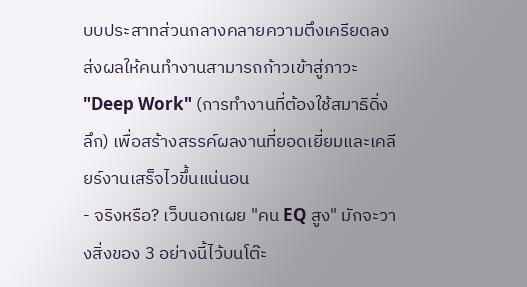บบประสาทส่วนกลางคลายความตึงเครียดลง ส่งผลให้คนทำงานสามารถก้าวเข้าสู่ภาวะ "Deep Work" (การทำงานที่ต้องใช้สมาธิดิ่งลึก) เพื่อสร้างสรรค์ผลงานที่ยอดเยี่ยมและเคลียร์งานเสร็จไวขึ้นแน่นอน
- จริงหรือ? เว็บนอกเผย "คน EQ สูง" มักจะวางสิ่งของ 3 อย่างนี้ไว้บนโต๊ะ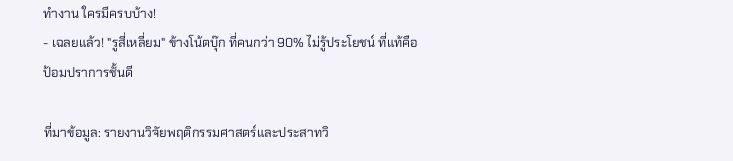ทำงาน ใครมีครบบ้าง!
- เฉลยแล้ว! "รูสี่เหลี่ยม" ข้างโน้ตบุ๊ก ที่คนกว่า 90% ไม่รู้ประโยชน์ ที่แท้คือป้อมปราการชั้นดี

ที่มาข้อมูล: รายงานวิจัยพฤติกรรมศาสตร์และประสาทวิ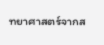ทยาศาสตร์จากส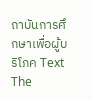ถาบันการศึกษาเพื่อผู้บริโภค Text The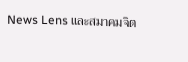News Lens และสมาคมจิต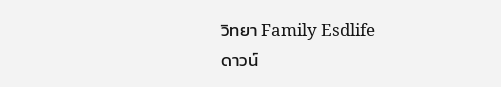วิทยา Family Esdlife
ดาวน์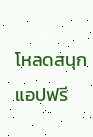โหลดสนุกแอปฟรี